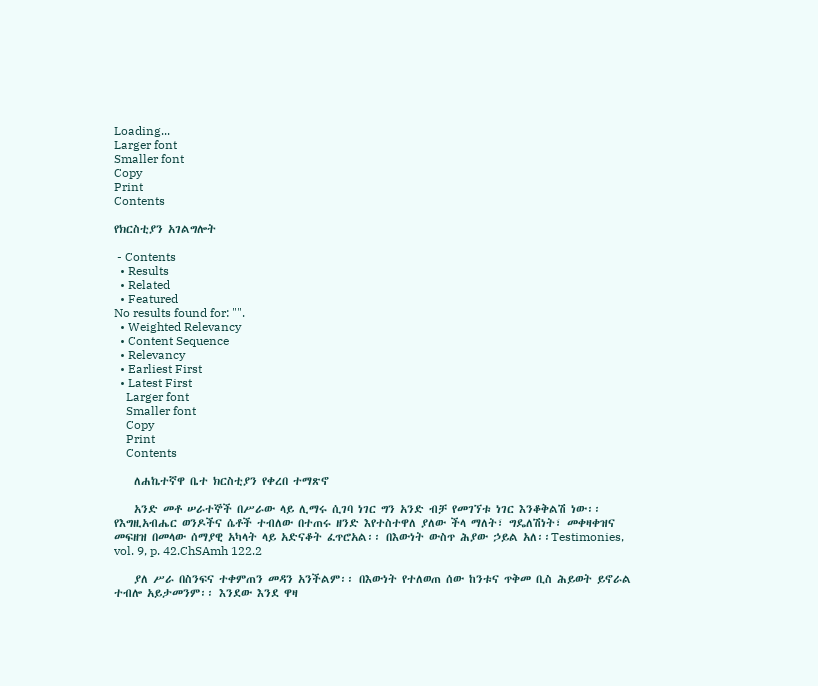Loading...
Larger font
Smaller font
Copy
Print
Contents

የክርስቲያን አገልግሎት

 - Contents
  • Results
  • Related
  • Featured
No results found for: "".
  • Weighted Relevancy
  • Content Sequence
  • Relevancy
  • Earliest First
  • Latest First
    Larger font
    Smaller font
    Copy
    Print
    Contents

    ለሐኬተኛዋ ቤተ ክርስቲያን የቀረበ ተማጽኖ

    አንድ መቶ ሠራተኞች በሥራው ላይ ሊማሩ ሲገባ ነገር ግን አንድ ብቻ የመገኘቱ ነገር እንቆቅልሽ ነው፡፡ የእግዚአብሔር ወንዶችና ሴቶች ተብለው በተጠሩ ዘንድ እየተስተዋለ ያለው ችላ ማለት፣ ግዴለሽነት፣ መቀዛቀዝና መፍዘዝ በመላው ሰማያዊ አካላት ላይ አድናቆት ፈጥሮአል፡፡ በእውነት ውስጥ ሕያው ኃይል አለ፡፡Testimonies, vol. 9, p. 42.ChSAmh 122.2

    ያለ ሥራ በስንፍና ተቀምጠን መዳን አንችልም፡፡ በእውነት የተለወጠ ሰው ከንቱና ጥቅመ ቢስ ሕይወት ይኖራል ተብሎ አይታመንም፡፡ እንደው እንደ ዋዛ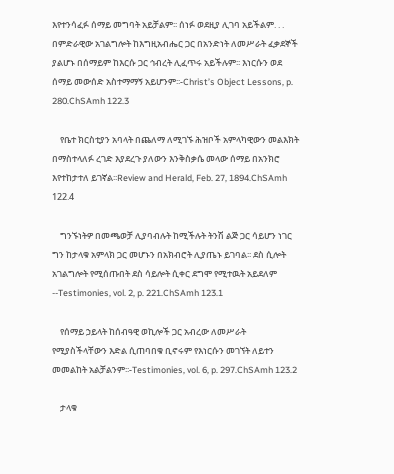እየተንሳፈፉ ሰማይ መግባት አይቻልም፡፡ ሰነፉ ወደዚያ ሊገባ አይችልም. . . በምድራዊው አገልግሎት ከእግዚአብሔር ጋር በአንድነት ለመሥራት ፈቃደኞች ያልሆኑ በሰማይም ከእርሱ ጋር ኅብረት ሊፈጥሩ አይችሉም፡፡ እነርሱን ወደ ሰማይ መውሰድ አስተማማኝ አይሆንም፡፡-Christ’s Object Lessons, p. 280.ChSAmh 122.3

    የቤተ ክርስቲያን አባላት በጨለማ ለሚገኙ ሕዝቦች አምላካዊውን መልእክት በማስተላለፉ ረገድ እያደረጉ ያለውን እንቅስቃሴ መላው ሰማይ በአንክሮ እየተከታተለ ይገኛል፡፡Review and Herald, Feb. 27, 1894.ChSAmh 122.4

    ግንኙነትዎ በመጫወቻ ሊያባብሉት ከሚችሉት ትንሽ ልጅ ጋር ሳይሆን ነገር ግን ከታላቁ አምላክ ጋር መሆኑን በአክብሮት ሊያጤኑ ይገባል፡፡ ደስ ሲሎት አገልግሎት የሚሰጡበት ደስ ሳይሎት ሲቀር ደግሞ የሚተዉት አይደለም --Testimonies, vol. 2, p. 221.ChSAmh 123.1

    የሰማይ ኃይላት ከሰብዓዊ ወኪሎች ጋር አብረው ለመሥራት የሚያስችላቸውን እድል ሲጠባበቁ ቢኖሩም የእነርሱን መገኘት ለይተን መመልከት አልቻልንም፡፡-Testimonies, vol. 6, p. 297.ChSAmh 123.2

    ታላቁ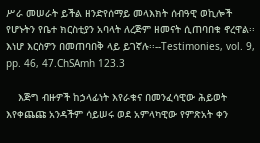ሥራ መሠራት ይችል ዘንድየሰማይ መላእክት ሰብዓዊ ወኪሎች የሆኑትን የቤተ ክርስቲያን አባላት ለረጅም ዘመናት ሲጠባበቁ ኖረዋል፡፡ እነሆ እርስዎን በመጠባበቅ ላይ ይገኛሉ፡፡--Testimonies, vol. 9, pp. 46, 47.ChSAmh 123.3

    እጅግ ብዙዎች ከኃላፊነት እየራቁና በመንፈሳዊው ሕይወት እየቀጨጩ አንዳችም ሳይሠሩ ወደ አምላካዊው የምጽአት ቀን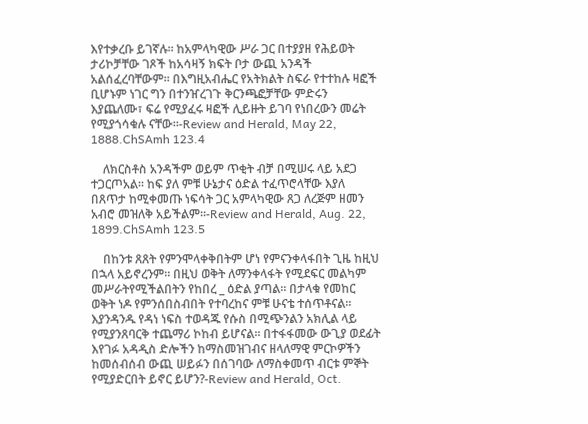እየተቃረቡ ይገኛሉ፡፡ ከአምላካዊው ሥራ ጋር በተያያዘ የሕይወት ታሪኮቻቸው ገጾች ከአሳዛኝ ክፍት ቦታ ውጪ አንዳች አልሰፈረባቸውም፡፡ በእግዚአብሔር የአትክልት ስፍራ የተተከሉ ዛፎች ቢሆኑም ነገር ግን በተንዠረገጉ ቅርንጫፎቻቸው ምድሩን እያጨለሙ፣ ፍሬ የሚያፈሩ ዛፎች ሊይዙት ይገባ የነበረውን መሬት የሚያጎሳቁሉ ናቸው፡፡-Review and Herald, May 22, 1888.ChSAmh 123.4

    ለክርስቶስ አንዳችም ወይም ጥቂት ብቻ በሚሠሩ ላይ አደጋ ተጋርጦአል፡፡ ከፍ ያለ ምቹ ሁኔታና ዕድል ተፈጥሮላቸው እያለ በጸጥታ ከሚቀመጡ ነፍሳት ጋር አምላካዊው ጸጋ ለረጅም ዘመን አብሮ መዝለቅ አይችልም፡፡-Review and Herald, Aug. 22, 1899.ChSAmh 123.5

    በከንቱ ጸጸት የምንሞላቀቅበትም ሆነ የምናንቀላፋበት ጊዜ ከዚህ በኋላ አይኖረንም፡፡ በዚህ ወቅት ለማንቀላፋት የሚደፍር መልካም መሥራትየሚችልበትን የከበረ _ ዕድል ያጣል፡፡ በታላቁ የመከር ወቅት ነዶ የምንሰበስብበት የተባረከና ምቹ ሁናቴ ተሰጥቶናል፡፡ እያንዳንዱ የዳነ ነፍስ ተወዳጁ የሱስ በሚጭንልን አክሊል ላይ የሚያንጸባርቅ ተጨማሪ ኮከብ ይሆናል፡፡ በተፋፋመው ውጊያ ወደፊት እየገፉ አዳዲስ ድሎችን ከማስመዝገብና ዘላለማዊ ምርኮዎችን ከመሰብሰብ ውጪ ሠይፉን በሰገባው ለማስቀመጥ ብርቱ ምኞት የሚያድርበት ይኖር ይሆን?-Review and Herald, Oct.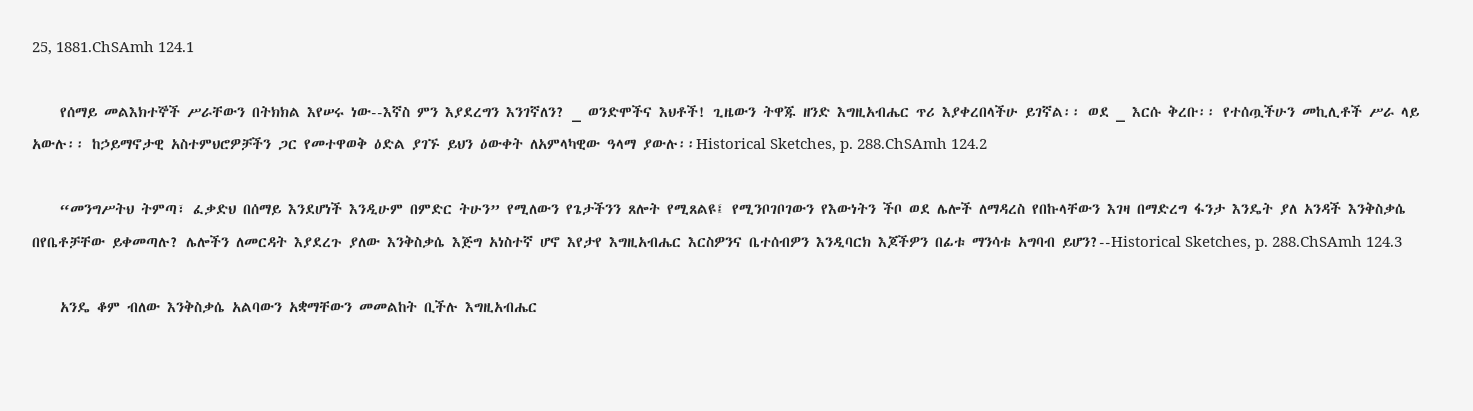25, 1881.ChSAmh 124.1

    የሰማይ መልእክተኞች ሥራቸውን በትክክል እየሠሩ ነው--እኛስ ምን እያደረግን እንገኛለን? _ ወንድሞችና እህቶች! ጊዜውን ትዋጁ ዘንድ እግዚአብሔር ጥሪ እያቀረበላችሁ ይገኛል፡፡ ወደ _ እርሱ ቅረቡ፡፡ የተሰጧችሁን መኪሊቶች ሥራ ላይ አውሉ፡፡ ከኃይማኖታዊ አስተምህሮዎቻችን ጋር የመተዋወቅ ዕድል ያገኙ ይህን ዕውቀት ለአምላካዊው ዓላማ ያውሉ፡፡Historical Sketches, p. 288.ChSAmh 124.2

    “መንግሥትህ ትምጣ፣ ፈቃድህ በሰማይ እንደሆነች እንዲሁም በምድር ትሁን” የሚለውን የጌታችንን ጸሎት የሚጸልዩ፤ የሚንቦገቦገውን የእውነትን ችቦ ወደ ሌሎች ለማዳረስ የበኩላቸውን እገዛ በማድረግ ፋንታ እንዴት ያለ አንዳች እንቅስቃሴ በየቤቶቻቸው ይቀመጣሉ? ሌሎችን ለመርዳት እያደረጉ ያለው እንቅስቃሴ እጅግ አነስተኛ ሆኖ እየታየ እግዚአብሔር እርስዎንና ቤተሰብዎን እንዲባርክ እጆችዎን በፊቱ ማንሳቱ አግባብ ይሆን?--Historical Sketches, p. 288.ChSAmh 124.3

    አንዴ ቆም ብለው እንቅስቃሴ አልባውን አቋማቸውን መመልከት ቢችሉ እግዚአብሔር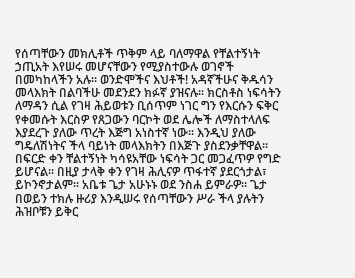የሰጣቸውን መክሊቶች ጥቅም ላይ ባለማዋል የቸልተኝነት ኃጢአት እየሠሩ መሆናቸውን የሚያስተውሉ ወገኖች በመካከላችን አሉ፡፡ ወንድሞችና እህቶች! አዳኛችሁና ቅዱሳን መላእክት በልባችሁ መደንደን ክፉኛ ያዝናሉ፡፡ ክርስቶስ ነፍሳትን ለማዳን ሲል የገዛ ሕይወቱን ቢሰጥም ነገር ግን የእርሱን ፍቅር የቀመሱት እርስዎ የጸጋውን ባርኮት ወደ ሌሎች ለማስተላለፍ እያደረጉ ያለው ጥረት እጅግ አነስተኛ ነው፡፡ እንዲህ ያለው ግዴለሽነትና ችላ ባይነት መላእክትን በእጅጉ ያስደንቃቸዋል፡፡ በፍርድ ቀን ቸልተኝነት ካሳዩአቸው ነፍሳት ጋር መጋፈጥዎ የግድ ይሆናል፡፡ በዚያ ታላቅ ቀን የገዛ ሕሊናዎ ጥፋተኛ ያደርጎታል፣ ይኮንኖታልም፡፡ አቤቱ ጌታ አሁኑኑ ወደ ንስሐ ይምራዎ፡፡ ጌታ በወይን ተክሉ ዙሪያ እንዲሠሩ የሰጣቸውን ሥራ ችላ ያሉትን ሕዝቦቹን ይቅር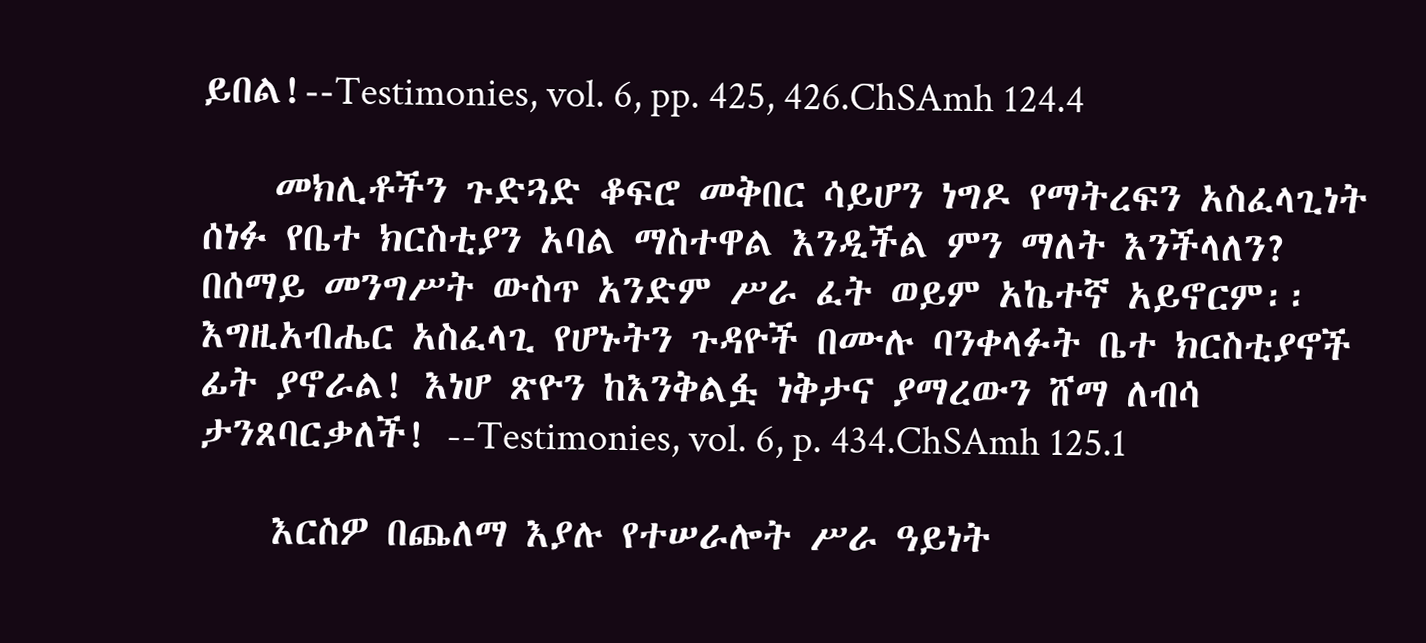ይበል!--Testimonies, vol. 6, pp. 425, 426.ChSAmh 124.4

    መክሊቶችን ጉድጓድ ቆፍሮ መቅበር ሳይሆን ነግዶ የማትረፍን አስፈላጊነት ሰነፉ የቤተ ክርስቲያን አባል ማስተዋል እንዲችል ምን ማለት እንችላለን? በሰማይ መንግሥት ውስጥ አንድም ሥራ ፈት ወይም አኬተኛ አይኖርም፡፡ እግዚአብሔር አስፈላጊ የሆኑትን ጉዳዮች በሙሉ ባንቀላፉት ቤተ ክርስቲያኖች ፊት ያኖራል! እነሆ ጽዮን ከእንቅልፏ ነቅታና ያማረውን ሸማ ለብሳ ታንጸባርቃለች! --Testimonies, vol. 6, p. 434.ChSAmh 125.1

    እርስዎ በጨለማ እያሉ የተሠራሎት ሥራ ዓይነት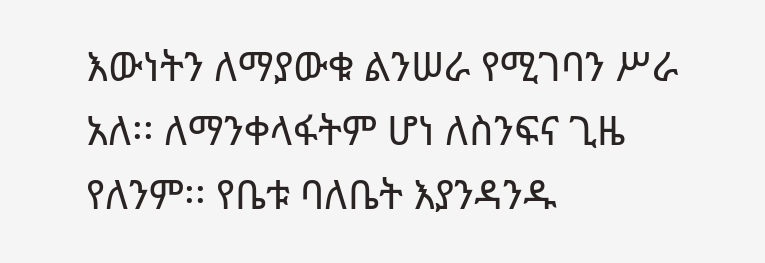እውነትን ለማያውቁ ልንሠራ የሚገባን ሥራ አለ፡፡ ለማንቀላፋትም ሆነ ለስንፍና ጊዜ የለንም፡፡ የቤቱ ባለቤት እያንዳንዱ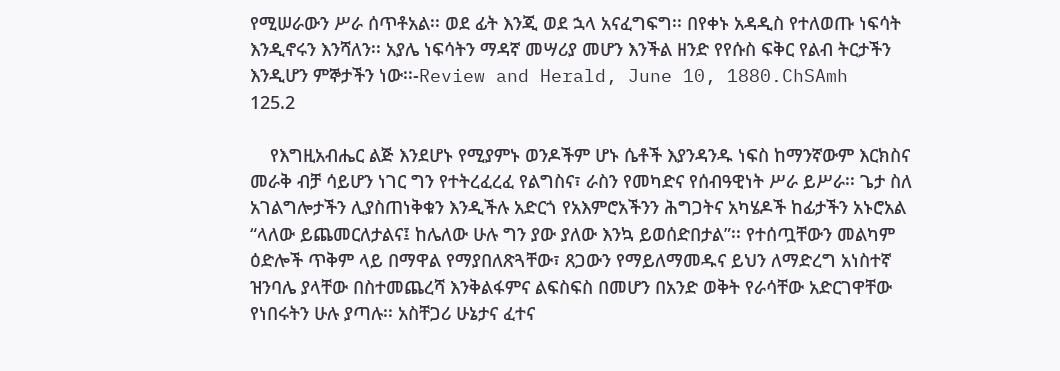የሚሠራውን ሥራ ሰጥቶአል፡፡ ወደ ፊት እንጂ ወደ ኋላ አናፈግፍግ፡፡ በየቀኑ አዳዲስ የተለወጡ ነፍሳት እንዲኖሩን እንሻለን፡፡ አያሌ ነፍሳትን ማዳኛ መሣሪያ መሆን እንችል ዘንድ የየሱስ ፍቅር የልብ ትርታችን እንዲሆን ምኞታችን ነው፡፡-Review and Herald, June 10, 1880.ChSAmh 125.2

    የእግዚአብሔር ልጅ እንደሆኑ የሚያምኑ ወንዶችም ሆኑ ሴቶች እያንዳንዱ ነፍስ ከማንኛውም እርክስና መራቅ ብቻ ሳይሆን ነገር ግን የተትረፈረፈ የልግስና፣ ራስን የመካድና የሰብዓዊነት ሥራ ይሥራ፡፡ ጌታ ስለ አገልግሎታችን ሊያስጠነቅቁን እንዲችሉ አድርጎ የአእምሮአችንን ሕግጋትና አካሄዶች ከፊታችን አኑሮአል “ላለው ይጨመርለታልና፤ ከሌለው ሁሉ ግን ያው ያለው እንኳ ይወሰድበታል”፡፡ የተሰጧቸውን መልካም ዕድሎች ጥቅም ላይ በማዋል የማያበለጽጓቸው፣ ጸጋውን የማይለማመዱና ይህን ለማድረግ አነስተኛ ዝንባሌ ያላቸው በስተመጨረሻ እንቅልፋምና ልፍስፍስ በመሆን በአንድ ወቅት የራሳቸው አድርገዋቸው የነበሩትን ሁሉ ያጣሉ፡፡ አስቸጋሪ ሁኔታና ፈተና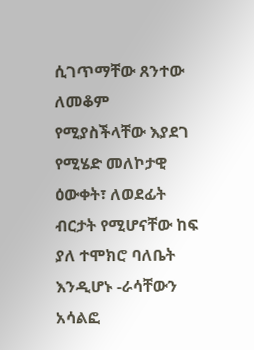ሲገጥማቸው ጸንተው ለመቆም የሚያስችላቸው እያደገ የሚሄድ መለኮታዊ ዕውቀት፣ ለወደፊት ብርታት የሚሆናቸው ከፍ ያለ ተሞክሮ ባለቤት እንዲሆኑ -ራሳቸውን አሳልፎ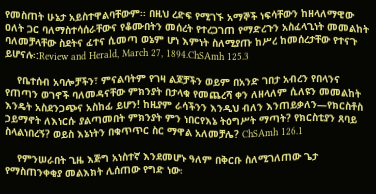የመስጠት ሁኔታ አይስተዋልባቸውም፡፡ በዚህ ረድፍ የሚገኙ አማኞች ነፍሳቸውን ከዘላለማዊው ዐለት ጋር ባለማስተሳሰራቸውና የቆሙበትን መሰረት የተረጋገጠ የማድረጉን አስፈላጊነት መመልከት ባለመቻላቸው ስደትና ፈተና ሲመጣ ወኔም ሆነ እምነት ስለሚያጡ ከሥረ ከመሰረታቸው የተናጉ ይሆናሉ፡:Review and Herald, March 27, 1894.ChSAmh 125.3

    የቤተሰብ አባሎቻችን፣ ምናልባትም የገዛ ልጆቻችን ወይም በአንድ ገበታ አብረን የበላንና የጠጣን ወገኖች ባለመዳናቸው ምክንያት በታላቁ የመጨረሻ ቀን ለዘላለም ሲለዩን መመልከት እንዴት አስደንጋጭና አስከፊ ይሆን! ከዚያም ራሳችንን እንዲህ ብለን እንጠይቃለን—የክርስቶስ ኃይማኖት ለእነርሱ ያልጣመበት ምክንያት ምን ነበርየእኔ ትዕግሥት ማጣት? የክርስቲያን ጸባይ ስላልነበረኝ? ወይስ እኔነትን በቁጥጥር ስር ማዋል አለመቻሌ? ChSAmh 126.1

    የምንሠራበት ጊዜ እጅግ አነስተኛ እንደመሆኑ ዓለም በቅርቡ ስለሚገለጠው ጌታ የማስጠንቀቂያ መልእክት ሊሰጠው የግድ ነው፡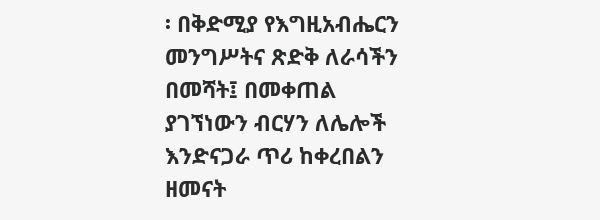፡ በቅድሚያ የእግዚአብሔርን መንግሥትና ጽድቅ ለራሳችን በመሻት፤ በመቀጠል ያገኘነውን ብርሃን ለሌሎች እንድናጋራ ጥሪ ከቀረበልን ዘመናት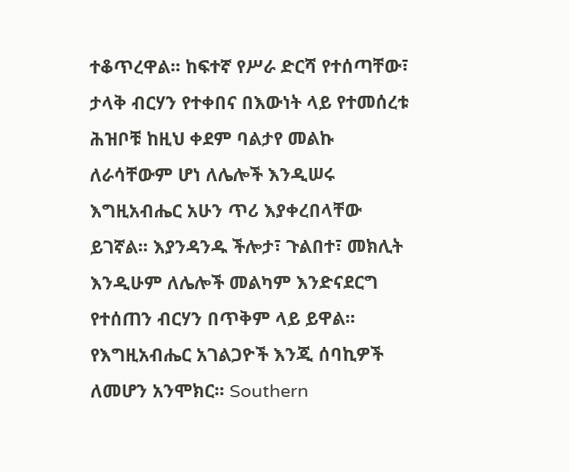ተቆጥረዋል፡፡ ከፍተኛ የሥራ ድርሻ የተሰጣቸው፣ ታላቅ ብርሃን የተቀበና በእውነት ላይ የተመሰረቱ ሕዝቦቹ ከዚህ ቀደም ባልታየ መልኩ ለራሳቸውም ሆነ ለሌሎች እንዲሠሩ እግዚአብሔር አሁን ጥሪ እያቀረበላቸው ይገኛል፡፡ እያንዳንዱ ችሎታ፣ ጉልበተ፣ መክሊት እንዲሁም ለሌሎች መልካም እንድናደርግ የተሰጠን ብርሃን በጥቅም ላይ ይዋል፡፡ የእግዚአብሔር አገልጋዮች እንጂ ሰባኪዎች ለመሆን አንሞክር፡፡ Southern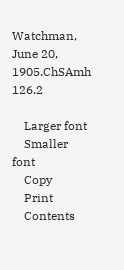Watchman, June 20, 1905.ChSAmh 126.2

    Larger font
    Smaller font
    Copy
    Print
    Contents